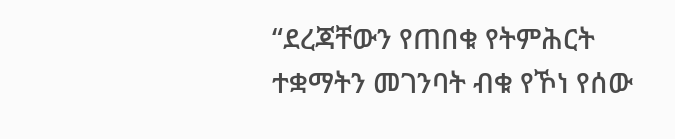“ደረጃቸውን የጠበቁ የትምሕርት ተቋማትን መገንባት ብቁ የኾነ የሰው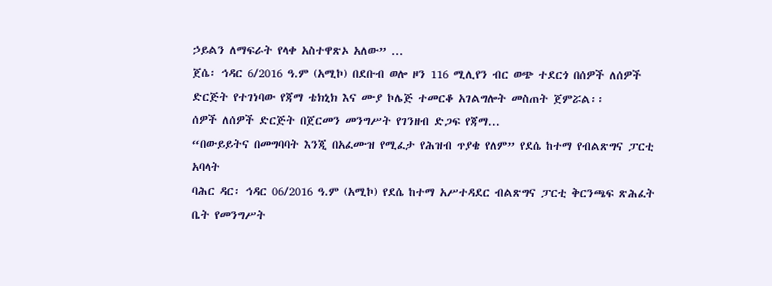ኃይልን ለማፍራት የላቀ አስተዋጽኦ አለው” ...
ጀሴ፡ ኅዳር 6/2016 ዓ.ም (አሚኮ) በደቡብ ወሎ ዞን 116 ሚሊየን ብር ወጭ ተደርጎ በሰዎች ለሰዎች ድርጅት የተገነባው የጃማ ቴክኒክ እና ሙያ ኮሌጅ ተመርቆ አገልግሎት መስጠት ጀምሯል፡፡
ሰዎች ለሰዎች ድርጅት በጀርመን መንግሥት የገንዘብ ድጋፍ የጃማ...
“በውይይትና በመግባባት እንጂ በአፈሙዝ የሚፈታ የሕዝብ ጥያቄ የለም” የደሴ ከተማ የብልጽግና ፓርቲ አባላት
ባሕር ዳር፡ ኅዳር 06/2016 ዓ.ም (አሚኮ) የደሴ ከተማ አሥተዳደር ብልጽግና ፓርቲ ቅርንጫፍ ጽሕፈት ቤት የመንግሥት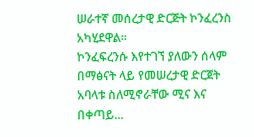ሠራተኛ መሰረታዊ ድርጅት ኮንፈረንስ አካሂደዋል፡፡
ኮንፈፍረንሱ እየተገኘ ያለውን ሰላም በማፅናት ላይ የመሠረታዊ ድርጀት አባላቱ ስለሚኖራቸው ሚና እና በቀጣይ...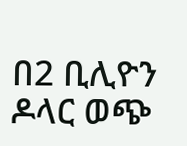በ2 ቢሊዮን ዶላር ወጭ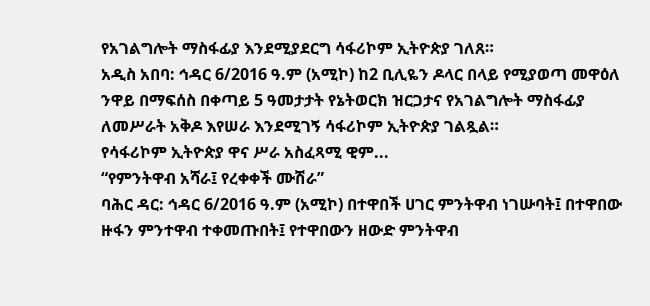የአገልግሎት ማስፋፊያ እንደሚያደርግ ሳፋሪኮም ኢትዮጵያ ገለጸ።
አዲስ አበባ: ኅዳር 6/2016 ዓ.ም (አሚኮ) ከ2 ቢሊዬን ዶላር በላይ የሚያወጣ መዋዕለ ንዋይ በማፍሰስ በቀጣይ 5 ዓመታታት የኔትወርክ ዝርጋታና የአገልግሎት ማስፋፊያ ለመሥራት አቅዶ እየሠራ እንደሚገኝ ሳፋሪኮም ኢትዮጵያ ገልጿል።
የሳፋሪኮም ኢትዮጵያ ዋና ሥራ አስፈጻሚ ዊም...
“የምንትዋብ አሻራ፤ የረቀቀች ሙሽራ”
ባሕር ዳር: ኅዳር 6/2016 ዓ.ም (አሚኮ) በተዋበች ሀገር ምንትዋብ ነገሡባት፤ በተዋበው ዙፋን ምንተዋብ ተቀመጡበት፤ የተዋበውን ዘውድ ምንትዋብ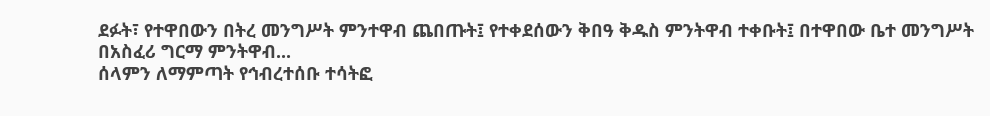ደፉት፣ የተዋበውን በትረ መንግሥት ምንተዋብ ጨበጡት፤ የተቀደሰውን ቅበዓ ቅዱስ ምንትዋብ ተቀቡት፤ በተዋበው ቤተ መንግሥት በአስፈሪ ግርማ ምንትዋብ...
ሰላምን ለማምጣት የኅብረተሰቡ ተሳትፎ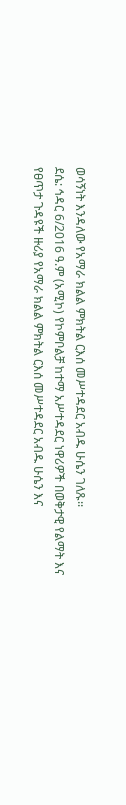ወሳኝነት እንዳለው የአማራ ክልል ምክትል ርእሰ መሥተዳደር አብዱ ሁሴን ገለጹ፡፡
ደሴ: ኅዳር 6/2016 ዓ.ም (አሚኮ) የኮምቦልቻ ከተማ አሥተዳደር ነዋሪዎች በወቅታዊ የልማት እና የፀጥታ ጉዳዩች ዙሪያ የአማራ ክልል ምክትል ርእሰ መሥተዳደር አብዱ ሁሴን እና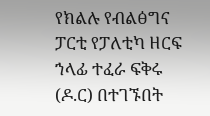የክልሉ የብልፅግና ፓርቲ የፓለቲካ ዘርፍ ኀላፊ ተፈራ ፍቅሩ (ዶ.ር) በተገኙበት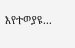እየተወያዩ...